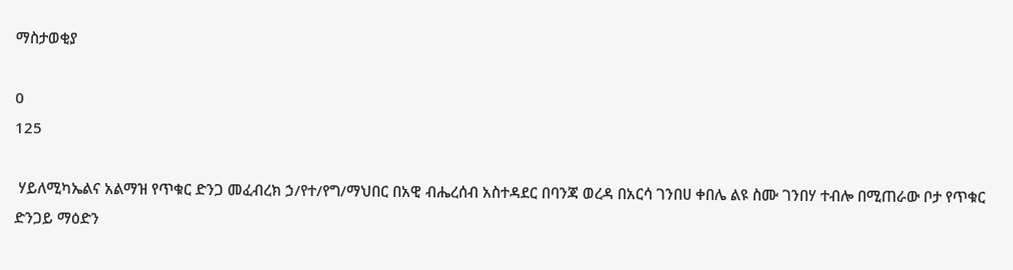ማስታወቂያ

0
125

 ሃይለሚካኤልና አልማዝ የጥቁር ድንጋ መፈብረክ ኃ/የተ/የግ/ማህበር በአዊ ብሔረሰብ አስተዳደር በባንጃ ወረዳ በአርሳ ገንበሀ ቀበሌ ልዩ ስሙ ገንበሃ ተብሎ በሚጠራው ቦታ የጥቁር ድንጋይ ማዕድን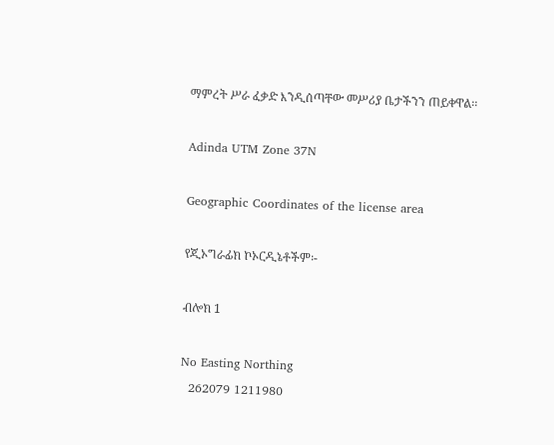ማምረት ሥራ ፈቃድ እንዲሰጣቸው መሥሪያ ቤታችንን ጠይቀዋል፡፡

Adinda UTM Zone 37N

Geographic Coordinates of the license area

የጂኦግራፊክ ኮኦርዲኔቶችም፡-

ብሎክ 1

No Easting Northing
  262079 1211980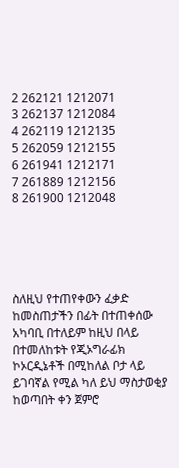2 262121 1212071
3 262137 1212084
4 262119 1212135
5 262059 1212155
6 261941 1212171
7 261889 1212156
8 261900 1212048





ስለዚህ የተጠየቀውን ፈቃድ ከመስጠታችን በፊት በተጠቀሰው አካባቢ በተለይም ከዚህ በላይ በተመለከቱት የጂኦግራፊክ ኮኦርዲኔቶች በሚከለል ቦታ ላይ ይገባኛል የሚል ካለ ይህ ማስታወቂያ ከወጣበት ቀን ጀምሮ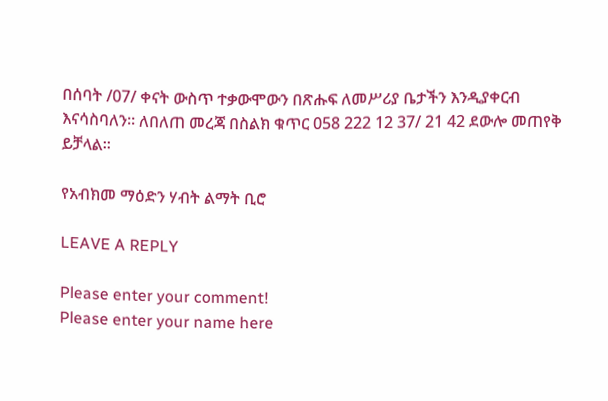በሰባት /07/ ቀናት ውስጥ ተቃውሞውን በጽሑፍ ለመሥሪያ ቤታችን እንዲያቀርብ እናሳስባለን፡፡ ለበለጠ መረጃ በስልክ ቁጥር 058 222 12 37/ 21 42 ደውሎ መጠየቅ ይቻላል፡፡

የአብክመ ማዕድን ሃብት ልማት ቢሮ

LEAVE A REPLY

Please enter your comment!
Please enter your name here